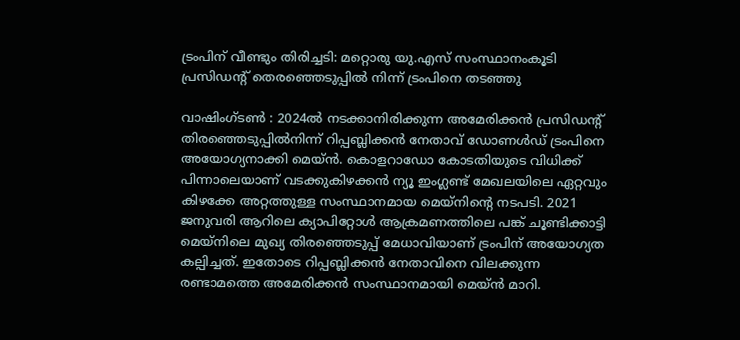ട്രംപിന് വീണ്ടും തിരിച്ചടി: മറ്റൊരു യു.എസ് സംസ്ഥാനംകൂടി പ്രസിഡന്റ് തെരഞ്ഞെടുപ്പില്‍ നിന്ന് ട്രംപിനെ തടഞ്ഞു

വാഷിംഗ്ടണ്‍ : 2024ൽ നടക്കാനിരിക്കുന്ന അമേരിക്കൻ പ്രസിഡന്റ് തിരഞ്ഞെടുപ്പിൽനിന്ന് റിപ്പബ്ലിക്കൻ നേതാവ് ഡോണൾഡ്‌ ട്രംപിനെ അയോഗ്യനാക്കി മെയ്ൻ. കൊളറാഡോ കോടതിയുടെ വിധിക്ക് പിന്നാലെയാണ് വടക്കുകിഴക്കൻ ന്യൂ ഇംഗ്ലണ്ട് മേഖലയിലെ ഏറ്റവും കിഴക്കേ അറ്റത്തുള്ള സംസ്ഥാനമായ മെയ്നിന്റെ നടപടി. 2021 ജനുവരി ആറിലെ ക്യാപിറ്റോൾ ആക്രമണത്തിലെ പങ്ക് ചൂണ്ടിക്കാട്ടി മെയ്നിലെ മുഖ്യ തിരഞ്ഞെടുപ്പ് മേധാവിയാണ് ട്രംപിന് അയോഗ്യത കല്പിച്ചത്. ഇതോടെ റിപ്പബ്ലിക്കൻ നേതാവിനെ വിലക്കുന്ന രണ്ടാമത്തെ അമേരിക്കൻ സംസ്ഥാനമായി മെയ്ൻ മാറി.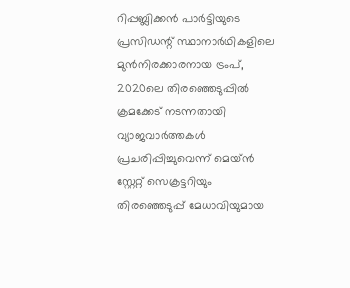റിപ്പബ്ലിക്കൻ പാർട്ടിയുടെ പ്രസിഡന്റ് സ്ഥാനാർഥികളിലെ മുൻനിരക്കാരനായ ട്രംപ്, 2020ലെ തിരഞ്ഞെടുപ്പിൽ ക്രമക്കേട് നടന്നതായി വ്യാജവാർത്തകൾ പ്രചരിപ്പിച്ചുവെന്ന് മെയ്ൻ സ്റ്റേറ്റ് സെക്രട്ടറിയും തിരഞ്ഞെടുപ്പ് മേധാവിയുമായ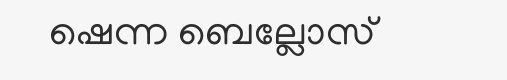ഷെന്ന ബെല്ലോസ്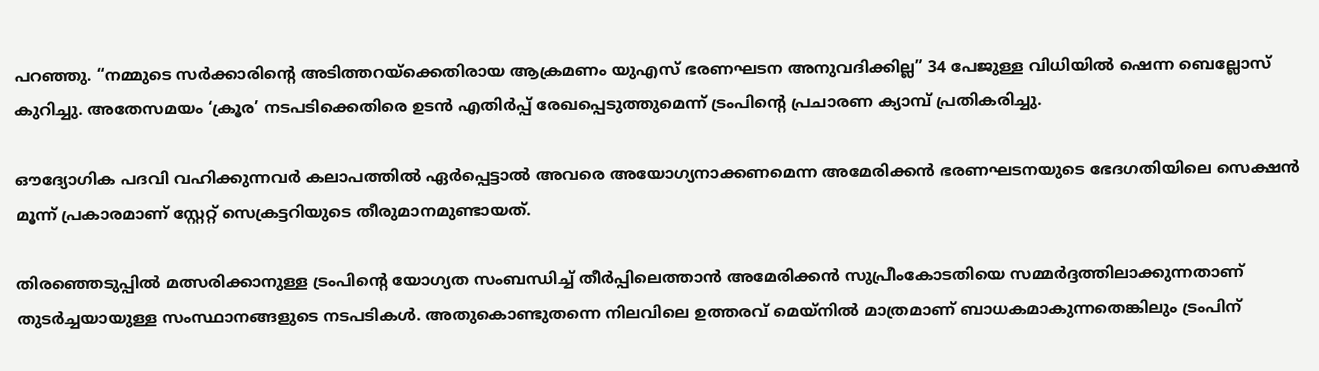പറഞ്ഞു. “നമ്മുടെ സർക്കാരിന്റെ അടിത്തറയ്‌ക്കെതിരായ ആക്രമണം യുഎസ് ഭരണഘടന അനുവദിക്കില്ല” 34 പേജുള്ള വിധിയിൽ ഷെന്ന ബെല്ലോസ് കുറിച്ചു. അതേസമയം ‘ക്രൂര’ നടപടിക്കെതിരെ ഉടൻ എതിർപ്പ് രേഖപ്പെടുത്തുമെന്ന് ട്രംപിന്റെ പ്രചാരണ ക്യാമ്പ് പ്രതികരിച്ചു.

ഔദ്യോഗിക പദവി വഹിക്കുന്നവർ കലാപത്തിൽ ഏർപ്പെട്ടാൽ അവരെ അയോഗ്യനാക്കണമെന്ന അമേരിക്കൻ ഭരണഘടനയുടെ ഭേദഗതിയിലെ സെക്ഷൻ മൂന്ന് പ്രകാരമാണ് സ്റ്റേറ്റ് സെക്രട്ടറിയുടെ തീരുമാനമുണ്ടായത്.

തിരഞ്ഞെടുപ്പിൽ മത്സരിക്കാനുള്ള ട്രംപിന്റെ യോഗ്യത സംബന്ധിച്ച്‌ തീർപ്പിലെത്താൻ അമേരിക്കൻ സുപ്രീംകോടതിയെ സമ്മർദ്ദത്തിലാക്കുന്നതാണ് തുടർച്ചയായുള്ള സംസ്ഥാനങ്ങളുടെ നടപടികൾ. അതുകൊണ്ടുതന്നെ നിലവിലെ ഉത്തരവ് മെയ്നിൽ മാത്രമാണ് ബാധകമാകുന്നതെങ്കിലും ട്രംപിന്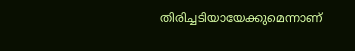തിരിച്ചടിയായേക്കുമെന്നാണ്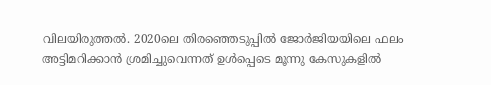വിലയിരുത്തൽ. 2020ലെ തിരഞ്ഞെടുപ്പിൽ ജോർജിയയിലെ ഫലം അട്ടിമറിക്കാൻ ശ്രമിച്ചുവെന്നത് ഉൾപ്പെടെ മൂന്നു കേസുകളിൽ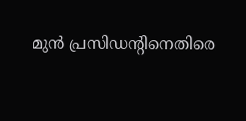മുൻ പ്രസിഡന്റിനെതിരെ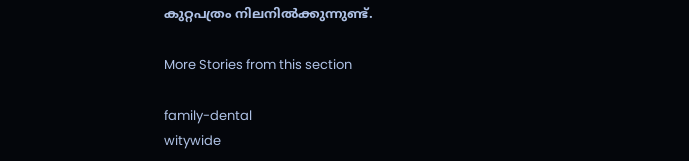കുറ്റപത്രം നിലനിൽക്കുന്നുണ്ട്.

More Stories from this section

family-dental
witywide